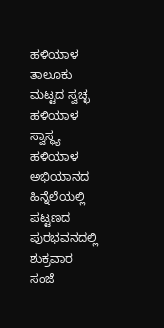ಹಳಿಯಾಳ ತಾಲೂಕು ಮಟ್ಟದ ಸ್ವಚ್ಛ ಹಳಿಯಾಳ ಸ್ವಾಸ್ಥ್ಯ ಹಳಿಯಾಳ ಅಭಿಯಾನದ ಹಿನ್ನೆಲೆಯಲ್ಲಿ ಪಟ್ಟಣದ ಪುರಭವನದಲ್ಲಿ ಶುಕ್ರವಾರ ಸಂಜೆ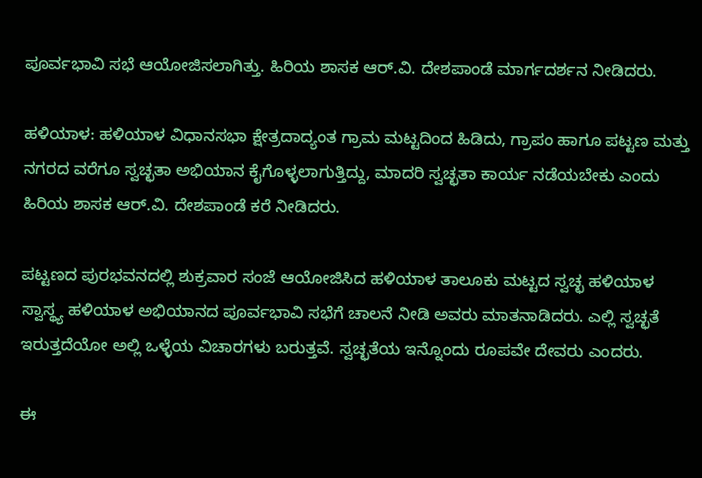ಪೂರ್ವಭಾವಿ ಸಭೆ ಆಯೋಜಿಸಲಾಗಿತ್ತು. ಹಿರಿಯ ಶಾಸಕ ಆರ್.ವಿ. ದೇಶಪಾಂಡೆ ಮಾರ್ಗದರ್ಶನ ನೀಡಿದರು.

ಹಳಿಯಾಳ: ಹಳಿಯಾಳ ವಿಧಾನಸಭಾ ಕ್ಷೇತ್ರದಾದ್ಯಂತ ಗ್ರಾಮ ಮಟ್ಟದಿಂದ ಹಿಡಿದು, ಗ್ರಾಪಂ ಹಾಗೂ ಪಟ್ಟಣ ಮತ್ತು ನಗರದ ವರೆಗೂ ಸ್ವಚ್ಛತಾ ಅಭಿಯಾನ ಕೈಗೊಳ್ಳಲಾಗುತ್ತಿದ್ದು, ಮಾದರಿ ಸ್ವಚ್ಛತಾ ಕಾರ್ಯ ನಡೆಯಬೇಕು ಎಂದು ಹಿರಿಯ ಶಾಸಕ ಆರ್.ವಿ. ದೇಶಪಾಂಡೆ ಕರೆ ನೀಡಿದರು.

ಪಟ್ಟಣದ ಪುರಭವನದಲ್ಲಿ ಶುಕ್ರವಾರ ಸಂಜೆ ಆಯೋಜಿಸಿದ ಹಳಿಯಾಳ ತಾಲೂಕು ಮಟ್ಟದ ಸ್ವಚ್ಛ ಹಳಿಯಾಳ ಸ್ವಾಸ್ಥ್ಯ ಹಳಿಯಾಳ ಅಭಿಯಾನದ ಪೂರ್ವಭಾವಿ ಸಭೆಗೆ ಚಾಲನೆ ನೀಡಿ ಅವರು ಮಾತನಾಡಿದರು. ಎಲ್ಲಿ ಸ್ವಚ್ಛತೆ ಇರುತ್ತದೆಯೋ ಅಲ್ಲಿ ಒಳ್ಳೆಯ ವಿಚಾರಗಳು ಬರುತ್ತವೆ. ಸ್ವಚ್ಛತೆಯ ಇನ್ನೊಂದು ರೂಪವೇ ದೇವರು ಎಂದರು.

ಈ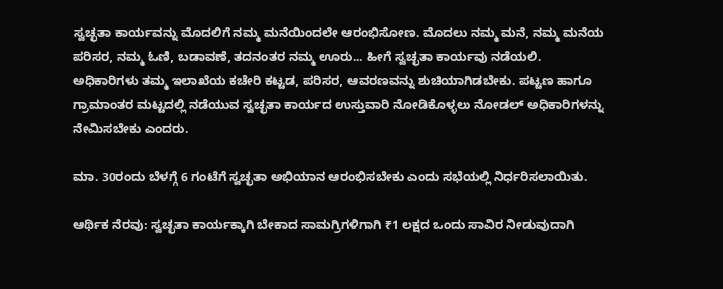ಸ್ವಚ್ಛತಾ ಕಾರ್ಯವನ್ನು ಮೊದಲಿಗೆ ನಮ್ಮ ಮನೆಯಿಂದಲೇ ಆರಂಭಿಸೋಣ. ಮೊದಲು ನಮ್ಮ ಮನೆ, ನಮ್ಮ ಮನೆಯ ಪರಿಸರ, ನಮ್ಮ ಓಣಿ, ಬಡಾವಣೆ, ತದನಂತರ ನಮ್ಮ ಊರು... ಹೀಗೆ ಸ್ವಚ್ಛತಾ ಕಾರ್ಯವು ನಡೆಯಲಿ. ಅಧಿಕಾರಿಗಳು ತಮ್ಮ ಇಲಾಖೆಯ ಕಚೇರಿ ಕಟ್ಟಡ, ಪರಿಸರ, ಆವರಣವನ್ನು ಶುಚಿಯಾಗಿಡಬೇಕು. ಪಟ್ಟಣ ಹಾಗೂ ಗ್ರಾಮಾಂತರ ಮಟ್ಟದಲ್ಲಿ ನಡೆಯುವ ಸ್ವಚ್ಛತಾ ಕಾರ್ಯದ ಉಸ್ತುವಾರಿ ನೋಡಿಕೊಳ್ಳಲು ನೋಡಲ್ ಅಧಿಕಾರಿಗಳನ್ನು ನೇಮಿಸಬೇಕು ಎಂದರು.

ಮಾ. 30ರಂದು ಬೆಳಗ್ಗೆ 6 ಗಂಟೆಗೆ ಸ್ವಚ್ಛತಾ ಅಭಿಯಾನ ಆರಂಭಿಸಬೇಕು ಎಂದು ಸಭೆಯಲ್ಲಿ ನಿರ್ಧರಿಸಲಾಯಿತು.

ಆರ್ಥಿಕ ನೆರವು: ಸ್ವಚ್ಛತಾ ಕಾರ್ಯಕ್ಕಾಗಿ ಬೇಕಾದ ಸಾಮಗ್ರಿಗಳಿಗಾಗಿ ₹1 ಲಕ್ಷದ ಒಂದು ಸಾವಿರ ನೀಡುವುದಾಗಿ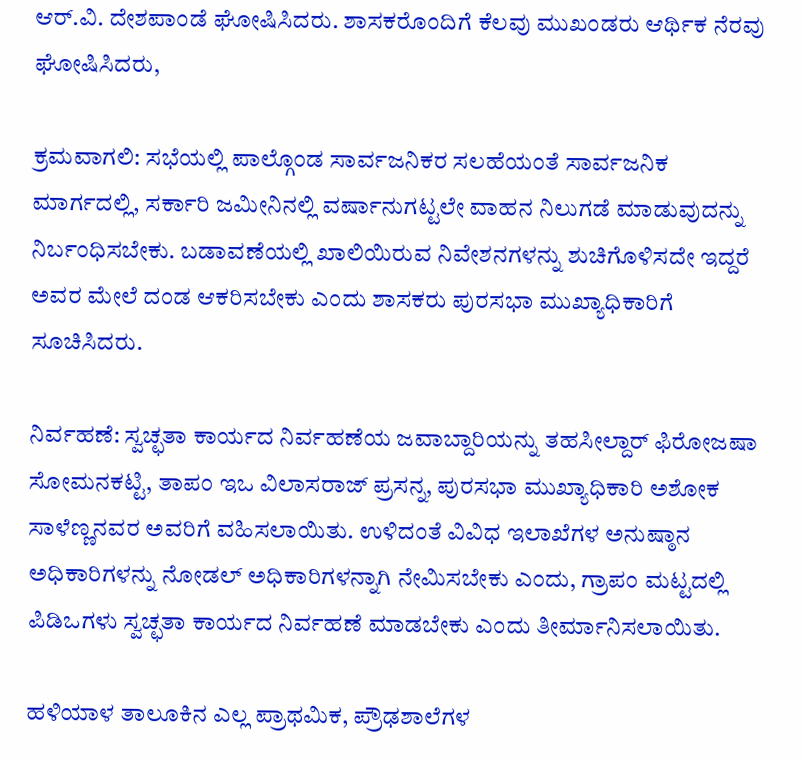ಆರ್‌.ವಿ. ದೇಶಪಾಂಡೆ ಘೋಷಿಸಿದರು. ಶಾಸಕರೊಂದಿಗೆ ಕೆಲವು ಮುಖಂಡರು ಆರ್ಥಿಕ ನೆರವು ಘೋಷಿಸಿದರು,

ಕ್ರಮವಾಗಲಿ: ಸಭೆಯಲ್ಲಿ ಪಾಲ್ಗೊಂಡ ಸಾರ್ವಜನಿಕರ ಸಲಹೆಯಂತೆ ಸಾರ್ವಜನಿಕ ಮಾರ್ಗದಲ್ಲಿ, ಸರ್ಕಾರಿ ಜಮೀನಿನಲ್ಲಿ ವರ್ಷಾನುಗಟ್ಟಲೇ ವಾಹನ ನಿಲುಗಡೆ ಮಾಡುವುದನ್ನು ನಿರ್ಬಂಧಿಸಬೇಕು. ಬಡಾವಣೆಯಲ್ಲಿ ಖಾಲಿಯಿರುವ ನಿವೇಶನಗಳನ್ನು ಶುಚಿಗೊಳಿಸದೇ ಇದ್ದರೆ ಅವರ ಮೇಲೆ ದಂಡ ಆಕರಿಸಬೇಕು ಎಂದು ಶಾಸಕರು ಪುರಸಭಾ ಮುಖ್ಯಾಧಿಕಾರಿಗೆ ಸೂಚಿಸಿದರು.

ನಿರ್ವಹಣೆ: ಸ್ವಚ್ಛತಾ ಕಾರ್ಯದ ನಿರ್ವಹಣೆಯ ಜವಾಬ್ದಾರಿಯನ್ನು ತಹಸೀಲ್ದಾರ್‌ ಫಿರೋಜಷಾ ಸೋಮನಕಟ್ಟಿ, ತಾಪಂ ಇಒ ವಿಲಾಸರಾಜ್ ಪ್ರಸನ್ನ, ಪುರಸಭಾ ಮುಖ್ಯಾಧಿಕಾರಿ ಅಶೋಕ ಸಾಳೆಣ್ಣನವರ ಅವರಿಗೆ ವಹಿಸಲಾಯಿತು. ಉಳಿದಂತೆ ವಿವಿಧ ಇಲಾಖೆಗಳ ಅನುಷ್ಠಾನ ಅಧಿಕಾರಿಗಳನ್ನು ನೋಡಲ್ ಅಧಿಕಾರಿಗಳನ್ನಾಗಿ ನೇಮಿಸಬೇಕು ಎಂದು, ಗ್ರಾಪಂ ಮಟ್ಟದಲ್ಲಿ ಪಿಡಿಒಗಳು ಸ್ವಚ್ಛತಾ ಕಾರ್ಯದ ನಿರ್ವಹಣೆ ಮಾಡಬೇಕು ಎಂದು ತೀರ್ಮಾನಿಸಲಾಯಿತು.

ಹಳಿಯಾಳ ತಾಲೂಕಿನ ಎಲ್ಲ ಪ್ರಾಥಮಿಕ, ಪ್ರೌಢಶಾಲೆಗಳ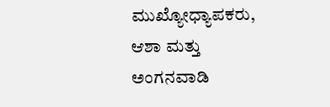ಮುಖ್ಯೋಧ್ಯಾಪಕರು, ಆಶಾ ಮತ್ತು ಅಂಗನವಾಡಿ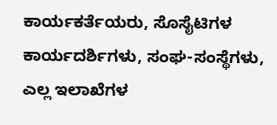ಕಾರ್ಯಕರ್ತೆಯರು, ಸೊಸೈಟಿಗಳ ಕಾರ್ಯದರ್ಶಿಗಳು, ಸಂಘ-ಸಂಸ್ಥೆಗಳು, ಎಲ್ಲ ಇಲಾಖೆಗಳ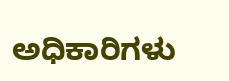ಅಧಿಕಾರಿಗಳು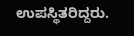ಉಪಸ್ಥಿತರಿದ್ದರು.